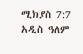ሚክያስ 7:7 አዲስ ዓለም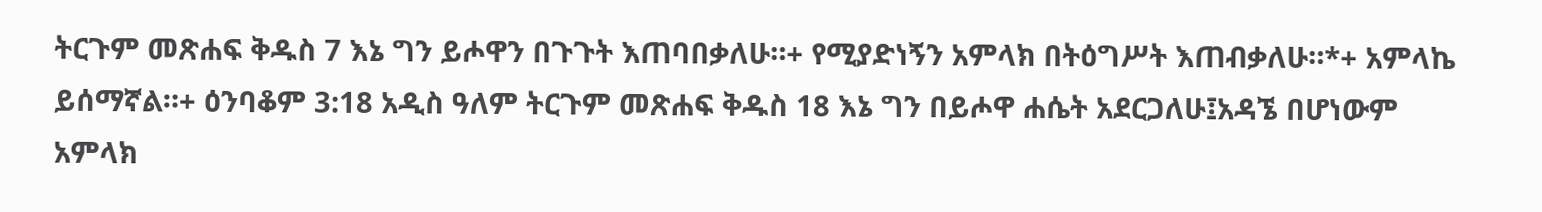ትርጉም መጽሐፍ ቅዱስ 7 እኔ ግን ይሖዋን በጉጉት እጠባበቃለሁ።+ የሚያድነኝን አምላክ በትዕግሥት እጠብቃለሁ።*+ አምላኬ ይሰማኛል።+ ዕንባቆም 3:18 አዲስ ዓለም ትርጉም መጽሐፍ ቅዱስ 18 እኔ ግን በይሖዋ ሐሴት አደርጋለሁ፤አዳኜ በሆነውም አምላክ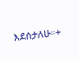እደሰታለሁ።+